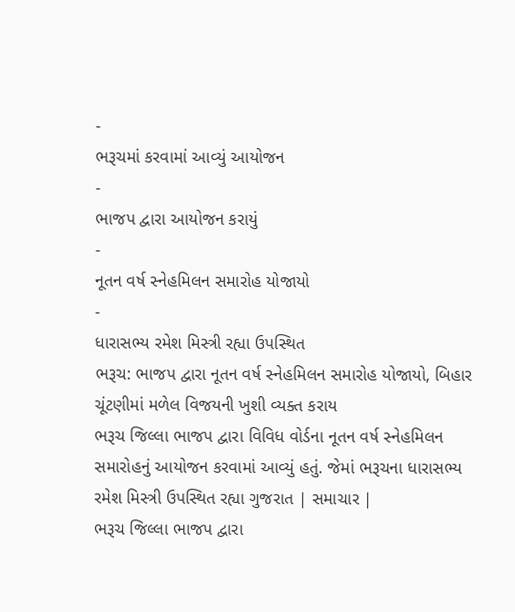-
ભરૂચમાં કરવામાં આવ્યું આયોજન
-
ભાજપ દ્વારા આયોજન કરાયું
-
નૂતન વર્ષ સ્નેહમિલન સમારોહ યોજાયો
-
ધારાસભ્ય રમેશ મિસ્ત્રી રહ્યા ઉપસ્થિત
ભરૂચ: ભાજપ દ્વારા નૂતન વર્ષ સ્નેહમિલન સમારોહ યોજાયો, બિહાર ચૂંટણીમાં મળેલ વિજયની ખુશી વ્યક્ત કરાય
ભરૂચ જિલ્લા ભાજપ દ્વારા વિવિધ વોર્ડના નૂતન વર્ષ સ્નેહમિલન સમારોહનું આયોજન કરવામાં આવ્યું હતું. જેમાં ભરૂચના ધારાસભ્ય રમેશ મિસ્ત્રી ઉપસ્થિત રહ્યા ગુજરાત | સમાચાર |
ભરૂચ જિલ્લા ભાજપ દ્વારા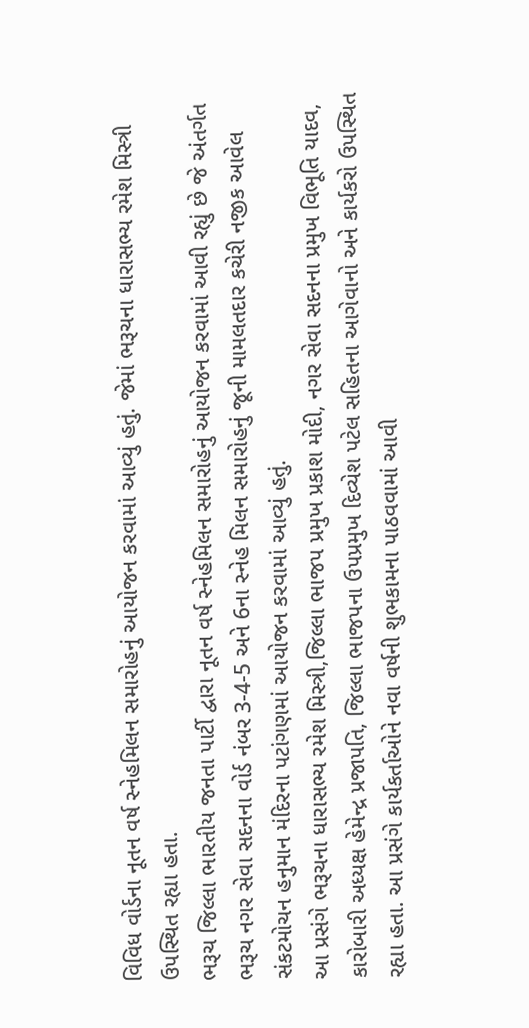વિવિધ વોર્ડના નૂતન વર્ષ સ્નેહમિલન સમારોહનું આયોજન કરવામાં આવ્યું હતું. જેમાં ભરૂચના ધારાસભ્ય રમેશ મિસ્ત્રી ઉપસ્થિત રહ્યા હતા.
ભરૂચ જિલ્લા ભારતીય જનતા પાર્ટી દ્વારા નૂતન વર્ષ સ્નેહમિલન સમારોહનું આયોજન કરવામાં આવી રહ્યું છે જે અંતર્ગત ભરૂચ નગર સેવા સદનના વોર્ડ નંબર 3-4-5 અને 6ના સ્નેહ મિલન સમારોહનું જૂની મામલતદાર કચેરી નજીક આવેલ સંકટમોચન હનુમાન મંદિરના પટાંગણમાં આયોજન કરવામાં આવ્યું હતું.
આ પ્રસંગે ભરૂચના ધારાસભ્ય રમેશ મિસ્ત્રી,જિલ્લા ભાજપ પ્રમુખ પ્રકાશ મોદી, નગર સેવા સદનના પ્રમુખ વિભૂતિ યાદવ, કારોબારી અધ્યક્ષ હેમેન્દ્ર પ્રજાપતિ, જિલ્લા ભાજપના ઉપપ્રમુખ દિવ્યેશ પટેલ સહિતના આગેવાનો અને કાર્યકરો ઉપસ્થિત રહ્યા હતા. આ પ્રસંગે કાર્યકર્તાઓને નવા વર્ષની શુભકામના પાઠવવામાં આવી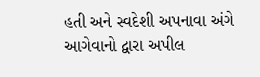હતી અને સ્વદેશી અપનાવા અંગે આગેવાનો દ્વારા અપીલ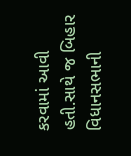કરવામાં આવી હતી.સાથે જ બિહાર વિધાનસભાની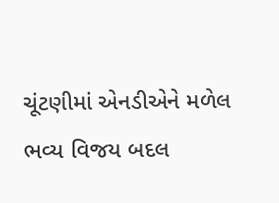ચૂંટણીમાં એનડીએને મળેલ ભવ્ય વિજય બદલ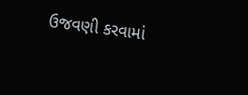ઉજવણી કરવામાં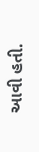આવી હતી.